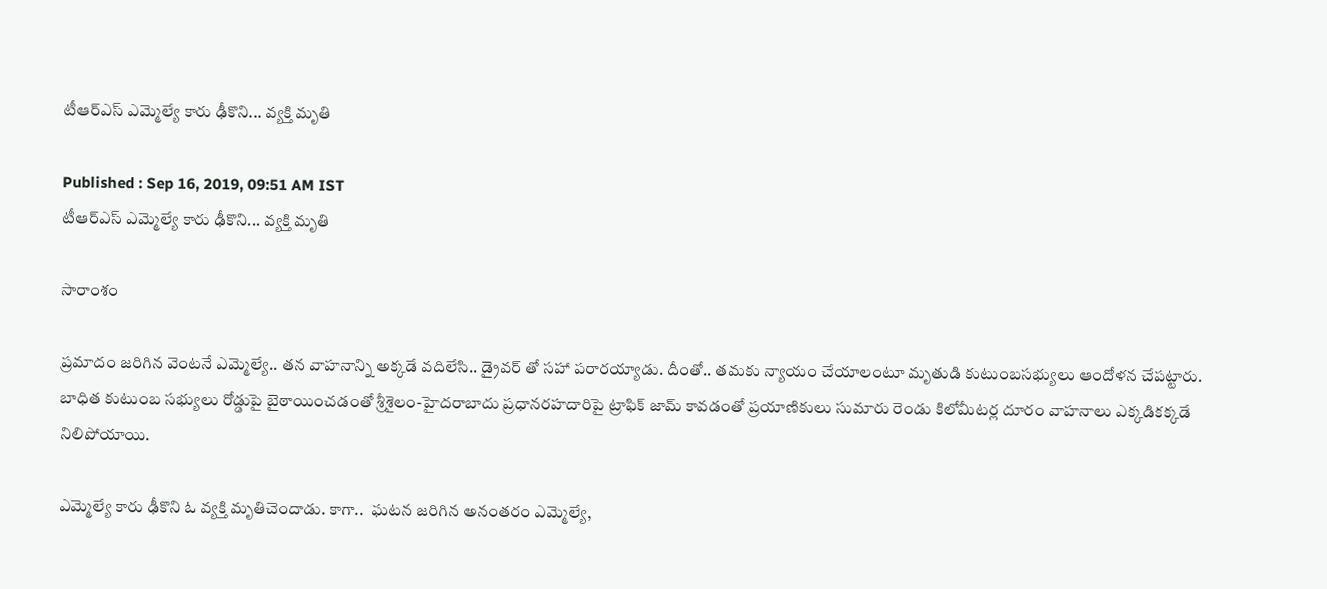టీఆర్ఎస్ ఎమ్మెల్యే కారు ఢీకొని... వ్యక్తి మృతి

Published : Sep 16, 2019, 09:51 AM IST
టీఆర్ఎస్ ఎమ్మెల్యే కారు ఢీకొని... వ్యక్తి మృతి

సారాంశం

ప్రమాదం జరిగిన వెంటనే ఎమ్మెల్యే.. తన వాహనాన్ని అక్కడే వదిలేసి.. డ్రైవర్ తో సహా పరారయ్యాడు. దీంతో.. తమకు న్యాయం చేయాలంటూ మృతుడి కుటుంబసభ్యులు ఆందోళన చేపట్టారు.  బాధిత కుటుంబ సభ్యులు రోడ్డుపై బైఠాయించడంతో శ్రీశైలం-హైదరాబాదు ప్రధానరహదారిపై ట్రాఫిక్‌ జామ్‌ కావడంతో ప్రయాణికులు సుమారు రెండు కిలోమీటర్ల దూరం వాహనాలు ఎక్కడికక్కడే నిలిపోయాయి.

ఎమ్మెల్యే కారు ఢీకొని ఓ వ్యక్తి మృతిచెందాడు. కాగా..  ఘటన జరిగిన అనంతరం ఎమ్మెల్యే,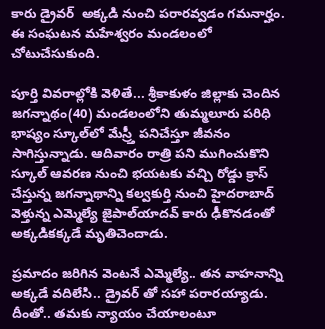కారు డ్రైవర్  అక్కడి నుంచి పరారవ్వడం గమనార్హం. ఈ సంఘటన మహేశ్వరం మండలంలో చోటుచేసుకుంది.

పూర్తి వివరాల్లోకి వెళితే... శ్రీకాకుళం జిల్లాకు చెందిన జగన్నాథం(40) మండలంలోని తుమ్మలూరు పరిధి భాష్యం స్కూల్‌లో మేస్ర్తీ పనిచేస్తూ జీవనం సాగిస్తున్నాడు. ఆదివారం రాత్రి పని ముగించుకొని స్కూల్‌ ఆవరణ నుంచి భయటకు వచ్చి రోడ్డు క్రాస్‌ చేస్తున్న జగన్నాథాన్ని కల్వకుర్తి నుంచి హైదరాబాద్‌ వెళ్తున్న ఎమ్మెల్యే జైపాల్‌యాదవ్‌ కారు ఢీకొనడంతో అక్కడికక్కడే మృతిచెందాడు.

ప్రమాదం జరిగిన వెంటనే ఎమ్మెల్యే.. తన వాహనాన్ని అక్కడే వదిలేసి.. డ్రైవర్ తో సహా పరారయ్యాడు. దీంతో.. తమకు న్యాయం చేయాలంటూ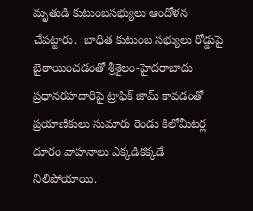మృతుడి కుటుంబసభ్యులు ఆందోళన చేపట్టారు.  బాధిత కుటుంబ సభ్యులు రోడ్డుపై బైఠాయించడంతో శ్రీశైలం-హైదరాబాదు ప్రధానరహదారిపై ట్రాఫిక్‌ జామ్‌ కావడంతో ప్రయాణికులు సుమారు రెండు కిలోమీటర్ల దూరం వాహనాలు ఎక్కడికక్కడే నిలిపోయాయి.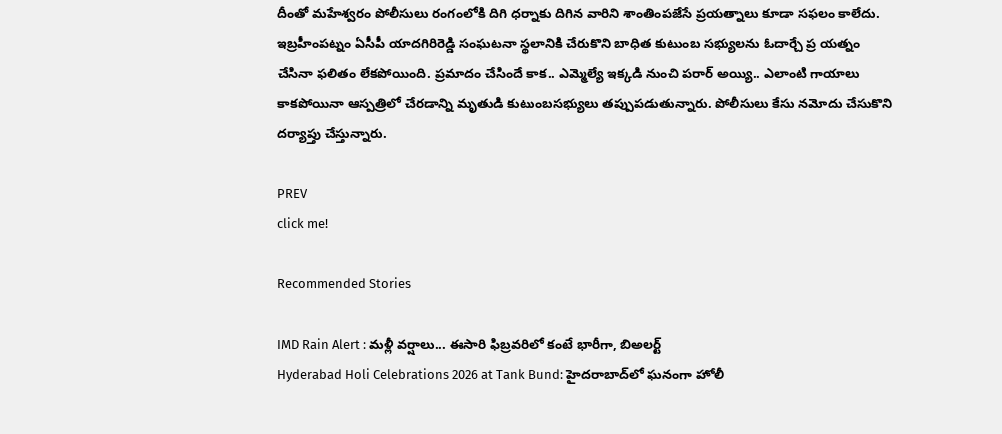దీంతో మహేశ్వరం పోలీసులు రంగంలోకి దిగి ధర్నాకు దిగిన వారిని శాంతింపజేసే ప్రయత్నాలు కూడా సఫలం కాలేదు. ఇబ్రహీంపట్నం ఏసీపీ యాదగిరిరెడ్డి సంఘటనా స్థలానికి చేరుకొని బాధిత కుటుంబ సభ్యులను ఓదార్చే ప్ర యత్నం చేసినా ఫలితం లేకపోయింది. ప్రమాదం చేసిందే కాక.. ఎమ్మెల్యే ఇక్కడి నుంచి పరార్ అయ్యి.. ఎలాంటి గాయాలు కాకపోయినా ఆస్పత్రిలో చేరడాన్ని మృతుడి కుటుంబసభ్యులు తప్పుపడుతున్నారు. పోలీసులు కేసు నమోదు చేసుకొని దర్యాప్తు చేస్తున్నారు.

PREV
click me!

Recommended Stories

IMD Rain Alert : మళ్లీ వర్షాలు... ఈసారి ఫిబ్రవరిలో కంటే భారీగా, బిఅలర్ట్
Hyderabad Holi Celebrations 2026 at Tank Bund: హైదరాబాద్‌లో ఘనంగా హోలీ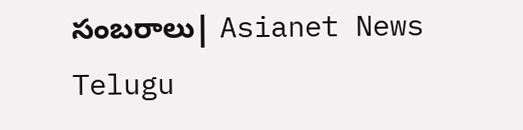సంబరాలు| Asianet News Telugu